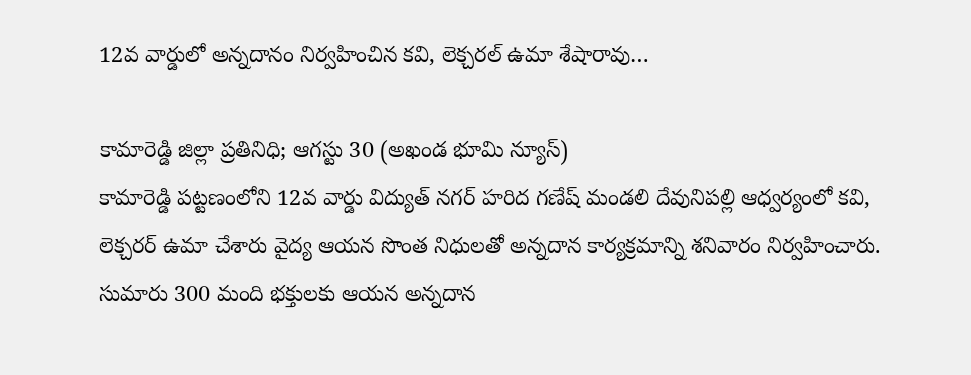12వ వార్డులో అన్నదానం నిర్వహించిన కవి, లెక్చరల్ ఉమా శేషారావు…

కామారెడ్డి జిల్లా ప్రతినిధి; ఆగస్టు 30 (అఖండ భూమి న్యూస్)
కామారెడ్డి పట్టణంలోని 12వ వార్డు విద్యుత్ నగర్ హరిద గణేష్ మండలి దేవునిపల్లి ఆధ్వర్యంలో కవి, లెక్చరర్ ఉమా చేశారు వైద్య ఆయన సొంత నిధులతో అన్నదాన కార్యక్రమాన్ని శనివారం నిర్వహించారు. సుమారు 300 మంది భక్తులకు ఆయన అన్నదాన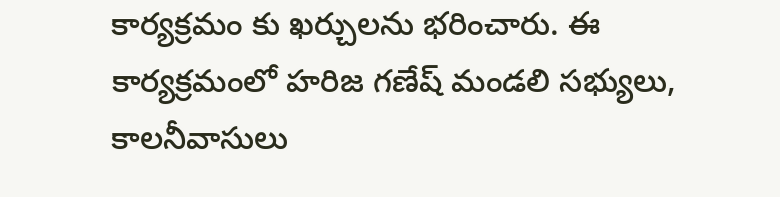కార్యక్రమం కు ఖర్చులను భరించారు. ఈ కార్యక్రమంలో హరిజ గణేష్ మండలి సభ్యులు, కాలనీవాసులు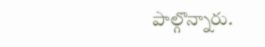పాల్గొన్నారు.